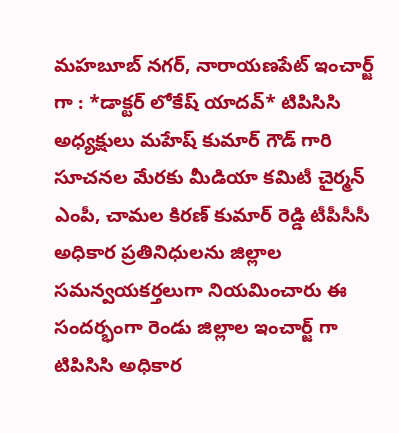మహబూబ్ నగర్, నారాయణపేట్ ఇంచార్జ్ గా : *డాక్టర్ లోకేష్ యాదవ్* టిపిసిసి అధ్యక్షులు మహేష్ కుమార్ గౌడ్ గారి సూచనల మేరకు మీడియా కమిటీ చైర్మన్ ఎంపీ, చామల కిరణ్ కుమార్ రెడ్డి టీపీసీసీ అధికార ప్రతినిధులను జిల్లాల సమన్వయకర్తలుగా నియమించారు ఈ సందర్భంగా రెండు జిల్లాల ఇంచార్జ్ గా టిపిసిసి అధికార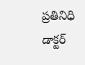ప్రతినిధి డాక్టర్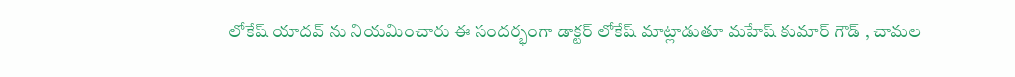లోకేష్ యాదవ్ ను నియమించారు ఈ సందర్భంగా డాక్టర్ లోకేష్ మాట్లాడుతూ మహేష్ కుమార్ గౌడ్ , చామల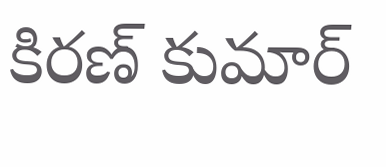కిరణ్ కుమార్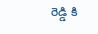రెడ్డి కి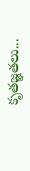కృతజ్ఞతలు...